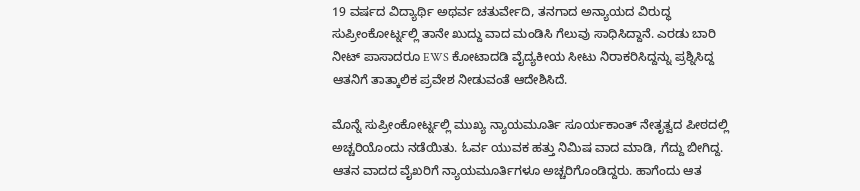19 ವರ್ಷದ ವಿದ್ಯಾರ್ಥಿ ಅಥರ್ವ ಚತುರ್ವೇದಿ, ತನಗಾದ ಅನ್ಯಾಯದ ವಿರುದ್ಧ ಸುಪ್ರೀಂಕೋರ್ಟ್ನಲ್ಲಿ ತಾನೇ ಖುದ್ದು ವಾದ ಮಂಡಿಸಿ ಗೆಲುವು ಸಾಧಿಸಿದ್ದಾನೆ. ಎರಡು ಬಾರಿ ನೀಟ್ ಪಾಸಾದರೂ EWS ಕೋಟಾದಡಿ ವೈದ್ಯಕೀಯ ಸೀಟು ನಿರಾಕರಿಸಿದ್ದನ್ನು ಪ್ರಶ್ನಿಸಿದ್ದ  ಆತನಿಗೆ ತಾತ್ಕಾಲಿಕ ಪ್ರವೇಶ ನೀಡುವಂತೆ ಆದೇಶಿಸಿದೆ.

ಮೊನ್ನೆ ಸುಪ್ರೀಂಕೋರ್ಟ್ನಲ್ಲಿ ಮುಖ್ಯ ನ್ಯಾಯಮೂರ್ತಿ ಸೂರ್ಯಕಾಂತ್ ನೇತೃತ್ವದ ಪೀಠದಲ್ಲಿ ಅಚ್ಚರಿಯೊಂದು ನಡೆಯಿತು. ಓರ್ವ ಯುವಕ ಹತ್ತು ನಿಮಿಷ ವಾದ ಮಾಡಿ, ಗೆದ್ದು ಬೀಗಿದ್ದ. ಆತನ ವಾದದ ವೈಖರಿಗೆ ನ್ಯಾಯಮೂರ್ತಿಗಳೂ ಅಚ್ಚರಿಗೊಂಡಿದ್ದರು. ಹಾಗೆಂದು ಆತ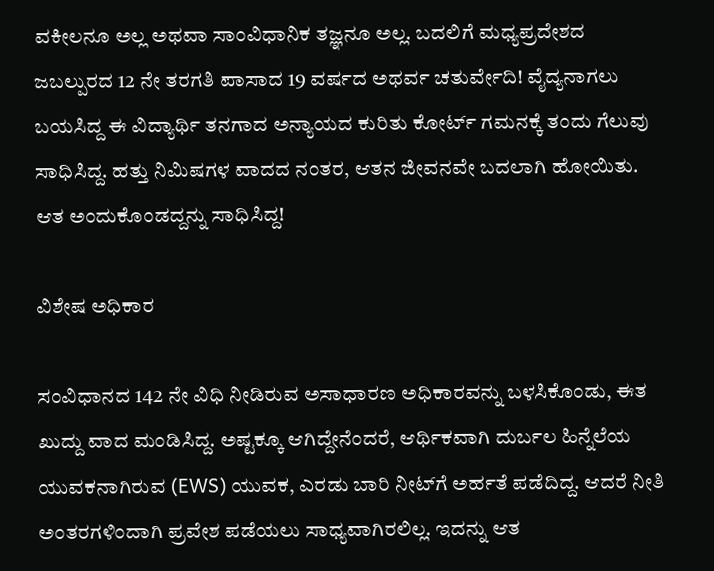ವಕೀಲನೂ ಅಲ್ಲ ಅಥವಾ ಸಾಂವಿಧಾನಿಕ ತಜ್ಞನೂ ಅಲ್ಲ. ಬದಲಿಗೆ ಮಧ್ಯಪ್ರದೇಶದ ಜಬಲ್ಪುರದ 12 ನೇ ತರಗತಿ ಪಾಸಾದ 19 ವರ್ಷದ ಅಥರ್ವ ಚತುರ್ವೇದಿ! ವೈದ್ಯನಾಗಲು ಬಯಸಿದ್ದ ಈ ವಿದ್ಯಾರ್ಥಿ ತನಗಾದ ಅನ್ಯಾಯದ ಕುರಿತು ಕೋರ್ಟ್ ಗಮನಕ್ಕೆ ತಂದು ಗೆಲುವು ಸಾಧಿಸಿದ್ದ. ಹತ್ತು ನಿಮಿಷಗಳ ವಾದದ ನಂತರ, ಆತನ ಜೀವನವೇ ಬದಲಾಗಿ ಹೋಯಿತು. ಆತ ಅಂದುಕೊಂಡದ್ದನ್ನು ಸಾಧಿಸಿದ್ದ!

ವಿಶೇಷ ಅಧಿಕಾರ

ಸಂವಿಧಾನದ 142 ನೇ ವಿಧಿ ನೀಡಿರುವ ಅಸಾಧಾರಣ ಅಧಿಕಾರವನ್ನು ಬಳಸಿಕೊಂಡು, ಈತ ಖುದ್ದು ವಾದ ಮಂಡಿಸಿದ್ದ. ಅಷ್ಟಕ್ಕೂ ಆಗಿದ್ದೇನೆಂದರೆ, ಆರ್ಥಿಕವಾಗಿ ದುರ್ಬಲ ಹಿನ್ನೆಲೆಯ ಯುವಕನಾಗಿರುವ (EWS) ಯುವಕ, ಎರಡು ಬಾರಿ ನೀಟ್‌ಗೆ ಅರ್ಹತೆ ಪಡೆದಿದ್ದ. ಆದರೆ ನೀತಿ ಅಂತರಗಳಿಂದಾಗಿ ಪ್ರವೇಶ ಪಡೆಯಲು ಸಾಧ್ಯವಾಗಿರಲಿಲ್ಲ. ಇದನ್ನು ಆತ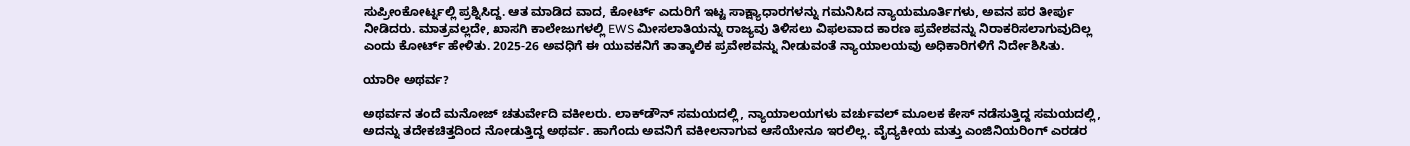ಸುಪ್ರೀಂಕೋರ್ಟ್ನಲ್ಲಿ ಪ್ರಶ್ನಿಸಿದ್ದ. ಆತ ಮಾಡಿದ ವಾದ, ಕೋರ್ಟ್ ಎದುರಿಗೆ ಇಟ್ಟ ಸಾಕ್ಷ್ಯಾಧಾರಗಳನ್ನು ಗಮನಿಸಿದ ನ್ಯಾಯಮೂರ್ತಿಗಳು, ಅವನ ಪರ ತೀರ್ಪು ನೀಡಿದರು. ಮಾತ್ರವಲ್ಲದೇ, ಖಾಸಗಿ ಕಾಲೇಜುಗಳಲ್ಲಿ EWS ಮೀಸಲಾತಿಯನ್ನು ರಾಜ್ಯವು ತಿಳಿಸಲು ವಿಫಲವಾದ ಕಾರಣ ಪ್ರವೇಶವನ್ನು ನಿರಾಕರಿಸಲಾಗುವುದಿಲ್ಲ ಎಂದು ಕೋರ್ಟ್ ಹೇಳಿತು. 2025-26 ಅವಧಿಗೆ ಈ ಯುವಕನಿಗೆ ತಾತ್ಕಾಲಿಕ ಪ್ರವೇಶವನ್ನು ನೀಡುವಂತೆ ನ್ಯಾಯಾಲಯವು ಅಧಿಕಾರಿಗಳಿಗೆ ನಿರ್ದೇಶಿಸಿತು.

ಯಾರೀ ಅಥರ್ವ?

ಅಥರ್ವನ ತಂದೆ ಮನೋಜ್ ಚತುರ್ವೇದಿ ವಕೀಲರು. ಲಾಕ್‌ಡೌನ್ ಸಮಯದಲ್ಲಿ, ನ್ಯಾಯಾಲಯಗಳು ವರ್ಚುವಲ್‌ ಮೂಲಕ ಕೇಸ್ ನಡೆಸುತ್ತಿದ್ದ ಸಮಯದಲ್ಲಿ, ಅದನ್ನು ತದೇಕಚಿತ್ತದಿಂದ ನೋಡುತ್ತಿದ್ದ ಅಥರ್ವ. ಹಾಗೆಂದು ಅವನಿಗೆ ವಕೀಲನಾಗುವ ಆಸೆಯೇನೂ ಇರಲಿಲ್ಲ. ವೈದ್ಯಕೀಯ ಮತ್ತು ಎಂಜಿನಿಯರಿಂಗ್ ಎರಡರ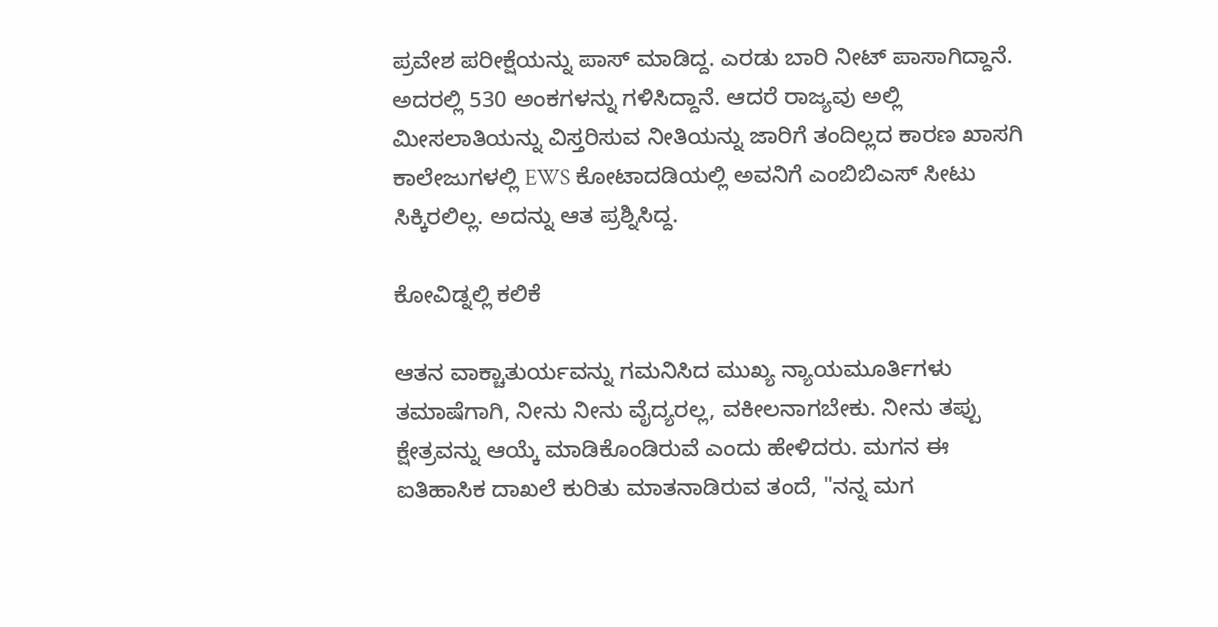ಪ್ರವೇಶ ಪರೀಕ್ಷೆಯನ್ನು ಪಾಸ್ ಮಾಡಿದ್ದ. ಎರಡು ಬಾರಿ ನೀಟ್ ಪಾಸಾಗಿದ್ದಾನೆ. ಅದರಲ್ಲಿ 530 ಅಂಕಗಳನ್ನು ಗಳಿಸಿದ್ದಾನೆ. ಆದರೆ ರಾಜ್ಯವು ಅಲ್ಲಿ ಮೀಸಲಾತಿಯನ್ನು ವಿಸ್ತರಿಸುವ ನೀತಿಯನ್ನು ಜಾರಿಗೆ ತಂದಿಲ್ಲದ ಕಾರಣ ಖಾಸಗಿ ಕಾಲೇಜುಗಳಲ್ಲಿ EWS ಕೋಟಾದಡಿಯಲ್ಲಿ ಅವನಿಗೆ ಎಂಬಿಬಿಎಸ್ ಸೀಟು ಸಿಕ್ಕಿರಲಿಲ್ಲ. ಅದನ್ನು ಆತ ಪ್ರಶ್ನಿಸಿದ್ದ.

ಕೋವಿಡ್ನಲ್ಲಿ ಕಲಿಕೆ

ಆತನ ವಾಕ್ಚಾತುರ್ಯವನ್ನು ಗಮನಿಸಿದ ಮುಖ್ಯ ನ್ಯಾಯಮೂರ್ತಿಗಳು ತಮಾಷೆಗಾಗಿ, ನೀನು ನೀನು ವೈದ್ಯರಲ್ಲ, ವಕೀಲನಾಗಬೇಕು. ನೀನು ತಪ್ಪು ಕ್ಷೇತ್ರವನ್ನು ಆಯ್ಕೆ ಮಾಡಿಕೊಂಡಿರುವೆ ಎಂದು ಹೇಳಿದರು. ಮಗನ ಈ ಐತಿಹಾಸಿಕ ದಾಖಲೆ ಕುರಿತು ಮಾತನಾಡಿರುವ ತಂದೆ, "ನನ್ನ ಮಗ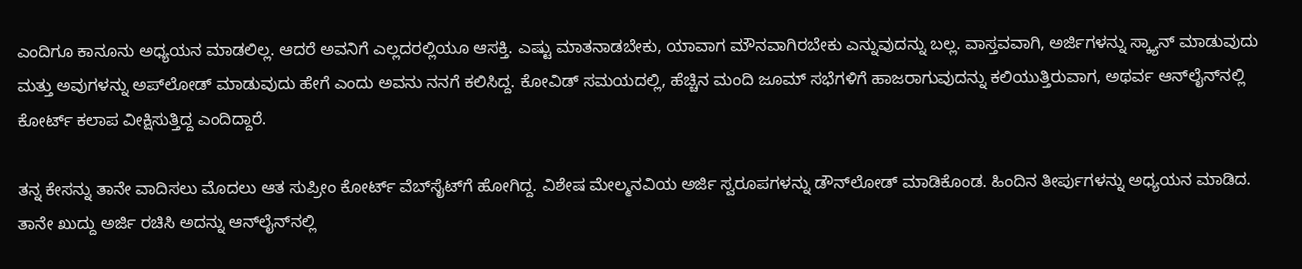ಎಂದಿಗೂ ಕಾನೂನು ಅಧ್ಯಯನ ಮಾಡಲಿಲ್ಲ. ಆದರೆ ಅವನಿಗೆ ಎಲ್ಲದರಲ್ಲಿಯೂ ಆಸಕ್ತಿ. ಎಷ್ಟು ಮಾತನಾಡಬೇಕು, ಯಾವಾಗ ಮೌನವಾಗಿರಬೇಕು ಎನ್ನುವುದನ್ನು ಬಲ್ಲ. ವಾಸ್ತವವಾಗಿ, ಅರ್ಜಿಗಳನ್ನು ಸ್ಕ್ಯಾನ್ ಮಾಡುವುದು ಮತ್ತು ಅವುಗಳನ್ನು ಅಪ್‌ಲೋಡ್ ಮಾಡುವುದು ಹೇಗೆ ಎಂದು ಅವನು ನನಗೆ ಕಲಿಸಿದ್ದ. ಕೋವಿಡ್ ಸಮಯದಲ್ಲಿ, ಹೆಚ್ಚಿನ ಮಂದಿ ಜೂಮ್ ಸಭೆಗಳಿಗೆ ಹಾಜರಾಗುವುದನ್ನು ಕಲಿಯುತ್ತಿರುವಾಗ, ಅಥರ್ವ ಆನ್‌ಲೈನ್‌ನಲ್ಲಿ ಕೋರ್ಟ್ ಕಲಾಪ ವೀಕ್ಷಿಸುತ್ತಿದ್ದ ಎಂದಿದ್ದಾರೆ.

ತನ್ನ ಕೇಸನ್ನು ತಾನೇ ವಾದಿಸಲು ಮೊದಲು ಆತ ಸುಪ್ರೀಂ ಕೋರ್ಟ್ ವೆಬ್‌ಸೈಟ್‌ಗೆ ಹೋಗಿದ್ದ. ವಿಶೇಷ ಮೇಲ್ಮನವಿಯ ಅರ್ಜಿ ಸ್ವರೂಪಗಳನ್ನು ಡೌನ್‌ಲೋಡ್ ಮಾಡಿಕೊಂಡ. ಹಿಂದಿನ ತೀರ್ಪುಗಳನ್ನು ಅಧ್ಯಯನ ಮಾಡಿದ. ತಾನೇ ಖುದ್ದು ಅರ್ಜಿ ರಚಿಸಿ ಅದನ್ನು ಆನ್‌ಲೈನ್‌ನಲ್ಲಿ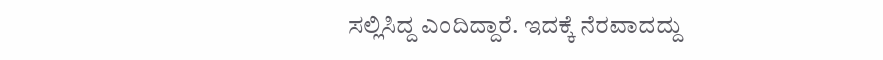ಸಲ್ಲಿಸಿದ್ದ ಎಂದಿದ್ದಾರೆ. ಇದಕ್ಕೆ ನೆರವಾದದ್ದು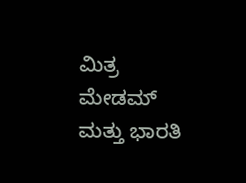ಮಿತ್ರ ಮೇಡಮ್ ಮತ್ತು ಭಾರತಿ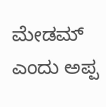ಮೇಡಮ್‌ ಎಂದು ಅಪ್ಪ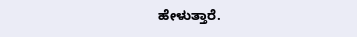ಹೇಳುತ್ತಾರೆ.